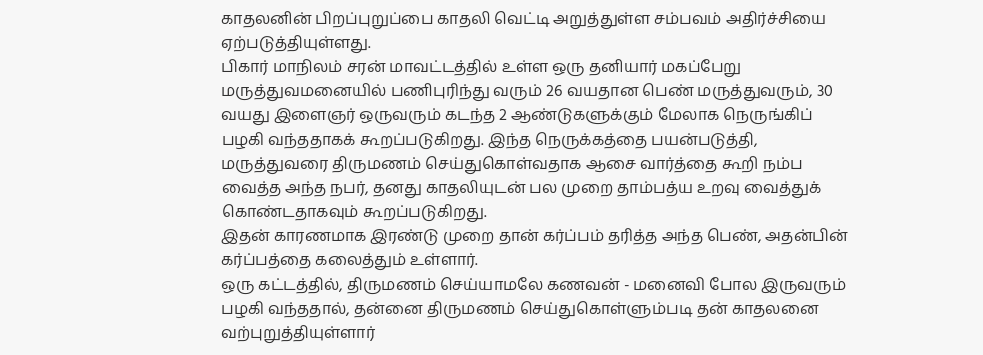காதலனின் பிறப்புறுப்பை காதலி வெட்டி அறுத்துள்ள சம்பவம் அதிர்ச்சியை ஏற்படுத்தியுள்ளது.
பிகார் மாநிலம் சரன் மாவட்டத்தில் உள்ள ஒரு தனியார் மகப்பேறு மருத்துவமனையில் பணிபுரிந்து வரும் 26 வயதான பெண் மருத்துவரும், 30 வயது இளைஞர் ஒருவரும் கடந்த 2 ஆண்டுகளுக்கும் மேலாக நெருங்கிப் பழகி வந்ததாகக் கூறப்படுகிறது. இந்த நெருக்கத்தை பயன்படுத்தி, மருத்துவரை திருமணம் செய்துகொள்வதாக ஆசை வார்த்தை கூறி நம்ப வைத்த அந்த நபர், தனது காதலியுடன் பல முறை தாம்பத்ய உறவு வைத்துக் கொண்டதாகவும் கூறப்படுகிறது.
இதன் காரணமாக இரண்டு முறை தான் கர்ப்பம் தரித்த அந்த பெண், அதன்பின் கர்ப்பத்தை கலைத்தும் உள்ளார்.
ஒரு கட்டத்தில், திருமணம் செய்யாமலே கணவன் - மனைவி போல இருவரும் பழகி வந்ததால், தன்னை திருமணம் செய்துகொள்ளும்படி தன் காதலனை வற்புறுத்தியுள்ளார்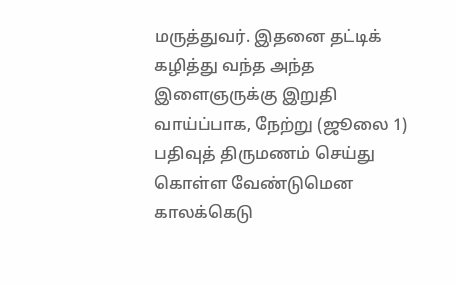மருத்துவர். இதனை தட்டிக் கழித்து வந்த அந்த இளைஞருக்கு இறுதி வாய்ப்பாக, நேற்று (ஜூலை 1) பதிவுத் திருமணம் செய்து கொள்ள வேண்டுமென காலக்கெடு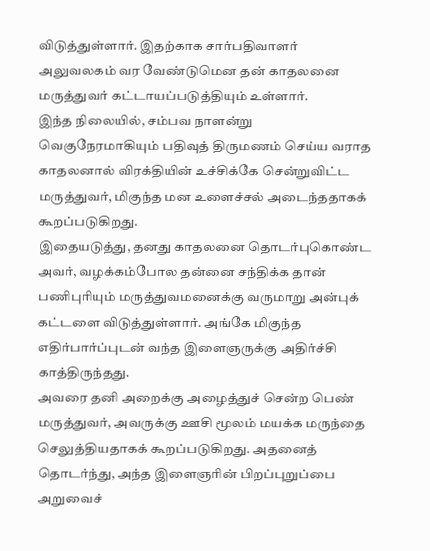விடுத்துள்ளார். இதற்காக சார்பதிவாளர் அலுவலகம் வர வேண்டுமென தன் காதலனை மருத்துவர் கட்டாயப்படுத்தியும் உள்ளார்.
இந்த நிலையில், சம்பவ நாளன்று வெகுநேரமாகியும் பதிவுத் திருமணம் செய்ய வராத காதலனால் விரக்தியின் உச்சிக்கே சென்றுவிட்ட மருத்துவர், மிகுந்த மன உளைச்சல் அடைந்ததாகக் கூறப்படுகிறது.
இதையடுத்து, தனது காதலனை தொடர்புகொண்ட அவர், வழக்கம்போல தன்னை சந்திக்க தான் பணிபுரியும் மருத்துவமனைக்கு வருமாறு அன்புக் கட்டளை விடுத்துள்ளார். அங்கே மிகுந்த எதிர்பார்ப்புடன் வந்த இளைஞருக்கு அதிர்ச்சி காத்திருந்தது.
அவரை தனி அறைக்கு அழைத்துச் சென்ற பெண் மருத்துவர், அவருக்கு ஊசி மூலம் மயக்க மருந்தை செலுத்தியதாகக் கூறப்படுகிறது. அதனைத் தொடர்ந்து, அந்த இளைஞரின் பிறப்புறுப்பை அறுவைச்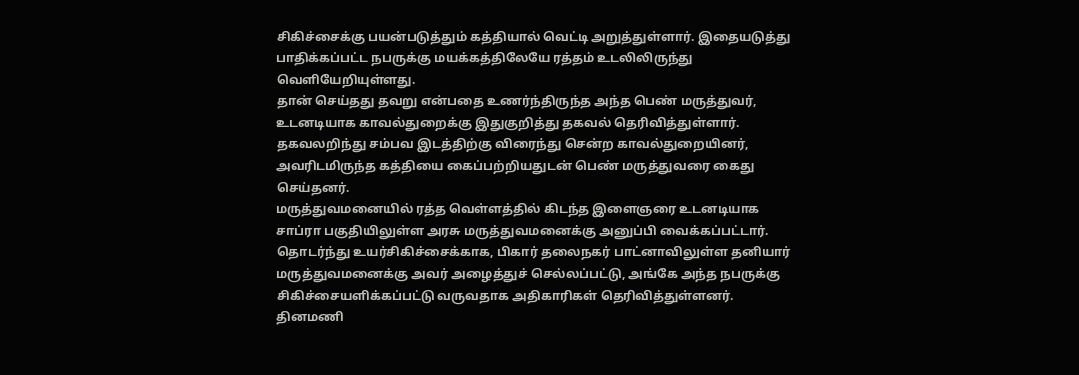சிகிச்சைக்கு பயன்படுத்தும் கத்தியால் வெட்டி அறுத்துள்ளார். இதையடுத்து பாதிக்கப்பட்ட நபருக்கு மயக்கத்திலேயே ரத்தம் உடலிலிருந்து வெளியேறியுள்ளது.
தான் செய்தது தவறு என்பதை உணர்ந்திருந்த அந்த பெண் மருத்துவர், உடனடியாக காவல்துறைக்கு இதுகுறித்து தகவல் தெரிவித்துள்ளார். தகவலறிந்து சம்பவ இடத்திற்கு விரைந்து சென்ற காவல்துறையினர், அவரிடமிருந்த கத்தியை கைப்பற்றியதுடன் பெண் மருத்துவரை கைது செய்தனர்.
மருத்துவமனையில் ரத்த வெள்ளத்தில் கிடந்த இளைஞரை உடனடியாக சாப்ரா பகுதியிலுள்ள அரசு மருத்துவமனைக்கு அனுப்பி வைக்கப்பட்டார். தொடர்ந்து உயர்சிகிச்சைக்காக, பிகார் தலைநகர் பாட்னாவிலுள்ள தனியார் மருத்துவமனைக்கு அவர் அழைத்துச் செல்லப்பட்டு, அங்கே அந்த நபருக்கு சிகிச்சையளிக்கப்பட்டு வருவதாக அதிகாரிகள் தெரிவித்துள்ளனர்.
தினமணி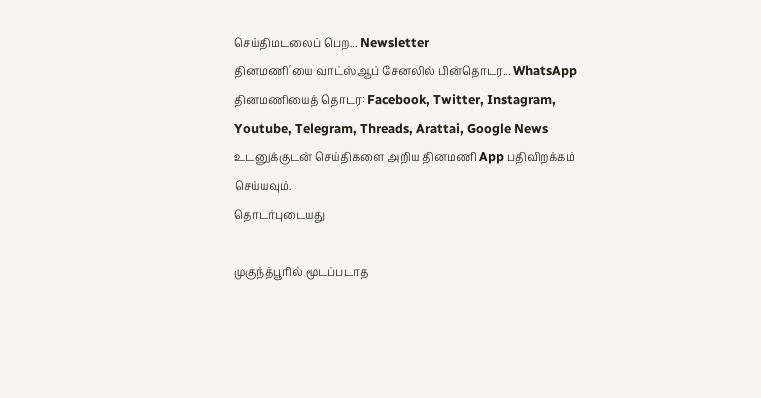செய்திமடலைப் பெற... Newsletter
தினமணி'யை வாட்ஸ்ஆப் சேனலில் பின்தொடர... WhatsApp
தினமணியைத் தொடர: Facebook, Twitter, Instagram, Youtube, Telegram, Threads, Arattai, Google News
உடனுக்குடன் செய்திகளை அறிய தினமணி App பதிவிறக்கம் செய்யவும்.
தொடர்புடையது

முகுந்த்பூரில் மூடப்படாத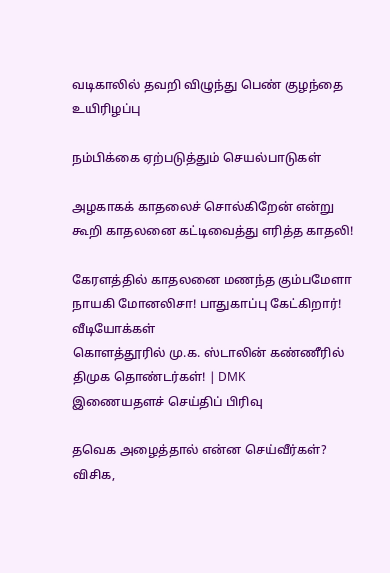வடிகாலில் தவறி விழுந்து பெண் குழந்தை உயிரிழப்பு

நம்பிக்கை ஏற்படுத்தும் செயல்பாடுகள்

அழகாகக் காதலைச் சொல்கிறேன் என்று கூறி காதலனை கட்டிவைத்து எரித்த காதலி!

கேரளத்தில் காதலனை மணந்த கும்பமேளா நாயகி மோனலிசா! பாதுகாப்பு கேட்கிறார்!
வீடியோக்கள்
கொளத்தூரில் மு.க. ஸ்டாலின் கண்ணீரில் திமுக தொண்டர்கள்! | DMK
இணையதளச் செய்திப் பிரிவு

தவெக அழைத்தால் என்ன செய்வீர்கள்? விசிக,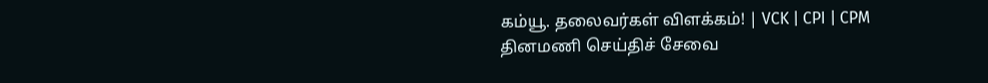கம்யூ. தலைவர்கள் விளக்கம்! | VCK | CPI | CPM
தினமணி செய்திச் சேவை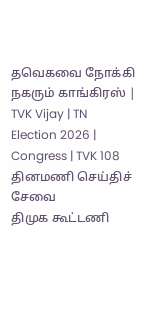தவெகவை நோக்கி நகரும் காங்கிரஸ் | TVK Vijay | TN Election 2026 | Congress | TVK 108
தினமணி செய்திச் சேவை
திமுக கூட்டணி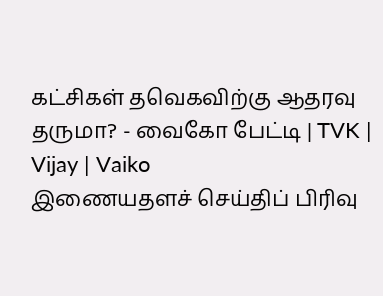கட்சிகள் தவெகவிற்கு ஆதரவு தருமா? - வைகோ பேட்டி | TVK | Vijay | Vaiko
இணையதளச் செய்திப் பிரிவு